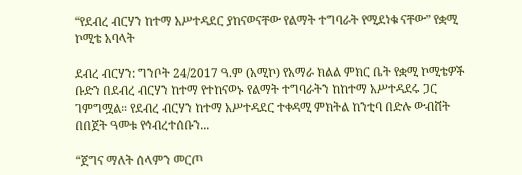“የደብረ ብርሃን ከተማ አሥተዳደር ያከናወናቸው የልማት ተግባራት የሚደነቁ ናቸው” የቋሚ ኮሚቴ አባላት

ደብረ ብርሃን: ግንቦት 24/2017 ዓ.ም (አሚኮ) የአማራ ክልል ምክር ቤት የቋሚ ኮሚቴዎች ቡድን በደብረ ብርሃን ከተማ የተከናወኑ የልማት ተግባራትን ከከተማ አሥተዳደሩ ጋር ገምግሟል። የደብረ ብርሃን ከተማ አሥተዳደር ተቀዳሚ ምክትል ከንቲባ በድሉ ውብሸት በበጀት ዓመቱ የኅብረተሰቡን...

“ጀግና ማለት ሰላምን መርጦ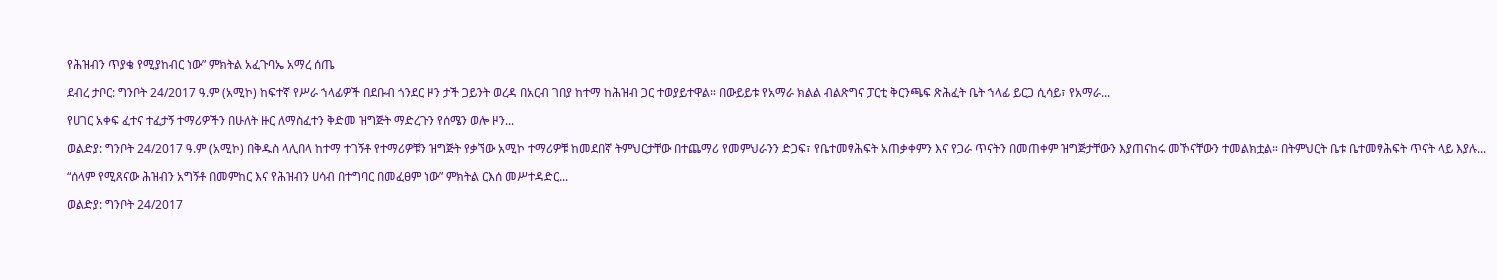የሕዝብን ጥያቄ የሚያከብር ነው” ምክትል አፈጉባኤ አማረ ሰጤ

ደብረ ታቦር: ግንቦት 24/2017 ዓ.ም (አሚኮ) ከፍተኛ የሥራ ኀላፊዎች በደቡብ ጎንደር ዞን ታች ጋይንት ወረዳ በአርብ ገበያ ከተማ ከሕዝብ ጋር ተወያይተዋል። በውይይቱ የአማራ ክልል ብልጽግና ፓርቲ ቅርንጫፍ ጽሕፈት ቤት ኀላፊ ይርጋ ሲሳይ፣ የአማራ...

የሀገር አቀፍ ፈተና ተፈታኝ ተማሪዎችን በሁለት ዙር ለማስፈተን ቅድመ ዝግጅት ማድረጉን የሰሜን ወሎ ዞን...

ወልድያ: ግንቦት 24/2017 ዓ.ም (አሚኮ) በቅዱስ ላሊበላ ከተማ ተገኝቶ የተማሪዎቹን ዝግጅት የቃኘው አሚኮ ተማሪዎቹ ከመደበኛ ትምህርታቸው በተጨማሪ የመምህራንን ድጋፍ፣ የቤተመፃሕፍት አጠቃቀምን እና የጋራ ጥናትን በመጠቀም ዝግጅታቸውን እያጠናከሩ መኾናቸውን ተመልክቷል። በትምህርት ቤቱ ቤተመፃሕፍት ጥናት ላይ እያሉ...

“ሰላም የሚጸናው ሕዝብን አግኝቶ በመምከር እና የሕዝብን ሀሳብ በተግባር በመፈፀም ነው” ምክትል ርእሰ መሥተዳድር...

ወልድያ: ግንቦት 24/2017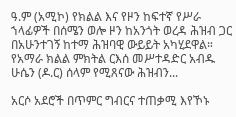ዓ.ም (አሚኮ) የክልል እና የዞን ከፍተኛ የሥራ ኀላፊዎች በሰሜን ወሎ ዞን ከአንጎት ወረዳ ሕዝብ ጋር በአሁንተገኝ ከተማ ሕዝባዊ ውይይት አካሂደዋል። የአማራ ክልል ምክትል ርእሰ መሥተዳድር አብዱ ሁሴን (ዶ.ር) ሰላም የሚጸናው ሕዝብን...

አርሶ አደሮች በጥምር ግብርና ተጠቃሚ እየኾኑ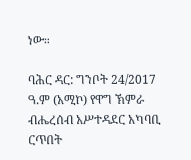ነው።

ባሕር ዳር: ግንቦት 24/2017 ዓ.ም (አሚኮ) የዋግ ኽምራ ብሔረሰብ አሥተዳደር አካባቢ ርጥበት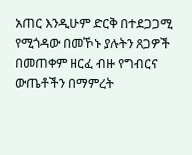አጠር እንዲሁም ድርቅ በተደጋጋሚ የሚጎዳው በመኾኑ ያሉትን ጸጋዎች በመጠቀም ዘርፈ ብዙ የግብርና ውጤቶችን በማምረት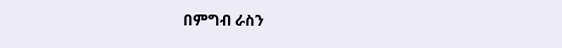በምግብ ራስን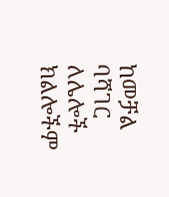ከመቻል ባሻገር ለሌሎች ክልሎችም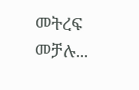መትረፍ መቻሉ...